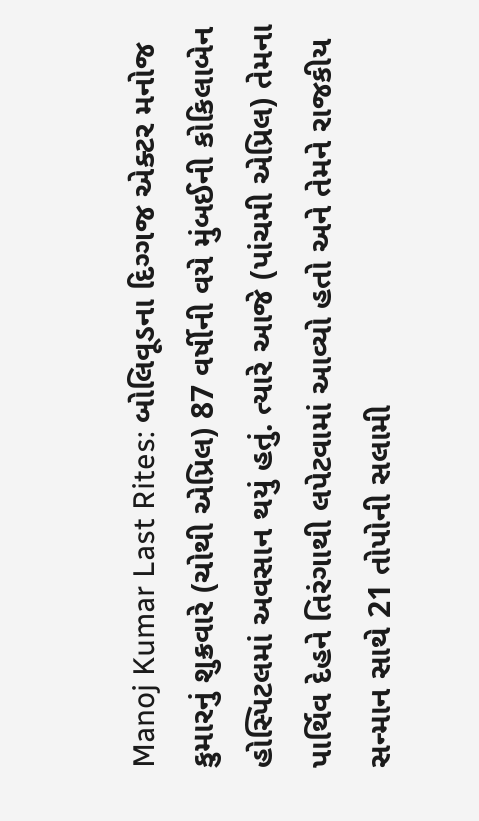Manoj Kumar Last Rites: બોલિવૂડના દિગ્ગજ એક્ટર મનોજ કુમારનું શુક્રવારે (ચોથી એપ્રિલ) 87 વર્ષીની વયે મુંબઈની કોકિલાબેન હોસ્પિટલમાં અવસાન થયું હતું. ત્યારે આજે (પાંચમી એપ્રિલ) તેમના પાર્થિવ દેહને તિરંગાથી લપેટવામાં આવ્યો હતો અને તેમને રાજકીય સન્માન સાથે 21 તોપોની સલામી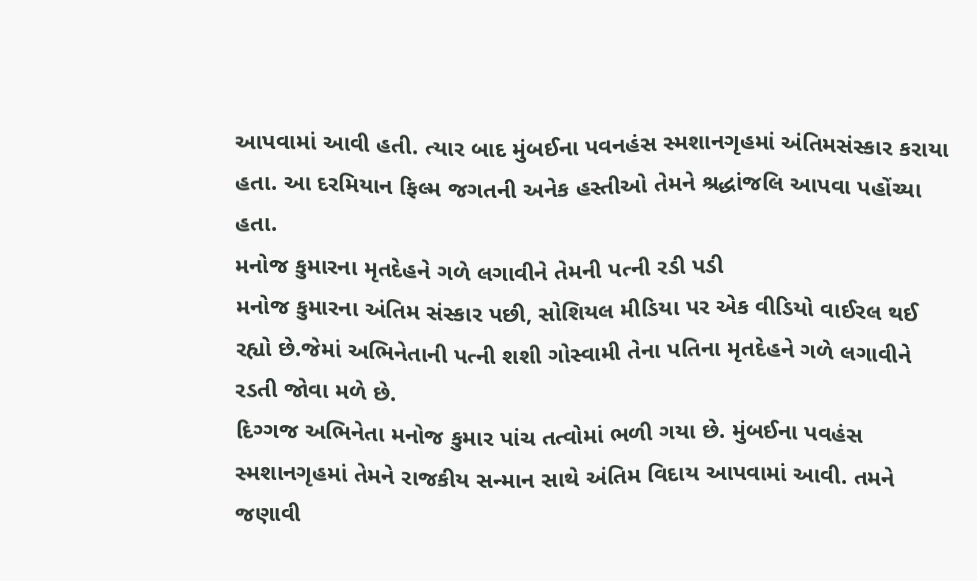આપવામાં આવી હતી. ત્યાર બાદ મુંબઈના પવનહંસ સ્મશાનગૃહમાં અંતિમસંસ્કાર કરાયા હતા. આ દરમિયાન ફિલ્મ જગતની અનેક હસ્તીઓ તેમને શ્રદ્ધાંજલિ આપવા પહોંચ્યા હતા.
મનોજ કુમારના મૃતદેહને ગળે લગાવીને તેમની પત્ની રડી પડી
મનોજ કુમારના અંતિમ સંસ્કાર પછી, સોશિયલ મીડિયા પર એક વીડિયો વાઈરલ થઈ રહ્યો છે.જેમાં અભિનેતાની પત્ની શશી ગોસ્વામી તેના પતિના મૃતદેહને ગળે લગાવીને રડતી જોવા મળે છે.
દિગ્ગજ અભિનેતા મનોજ કુમાર પાંચ તત્વોમાં ભળી ગયા છે. મુંબઈના પવહંસ સ્મશાનગૃહમાં તેમને રાજકીય સન્માન સાથે અંતિમ વિદાય આપવામાં આવી. તમને જણાવી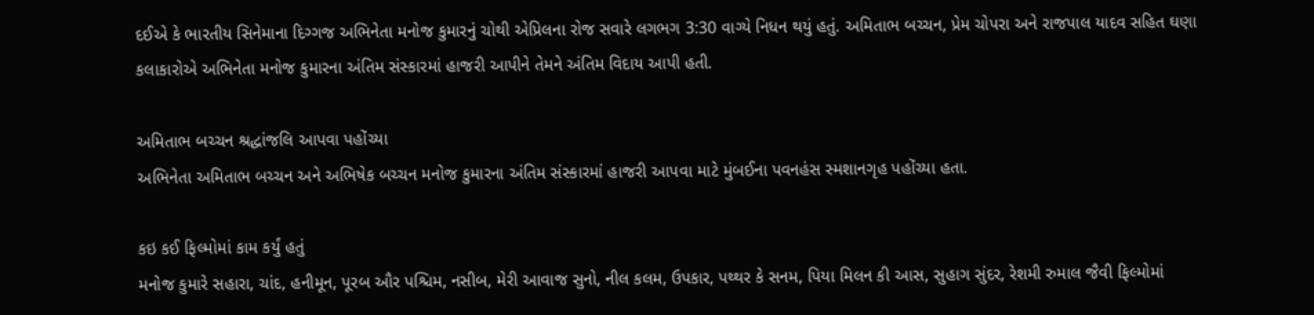દઈએ કે ભારતીય સિનેમાના દિગ્ગજ અભિનેતા મનોજ કુમારનું ચોથી એપ્રિલના રોજ સવારે લગભગ 3:30 વાગ્યે નિધન થયું હતું. અમિતાભ બચ્ચન, પ્રેમ ચોપરા અને રાજપાલ યાદવ સહિત ઘણા કલાકારોએ અભિનેતા મનોજ કુમારના અંતિમ સંસ્કારમાં હાજરી આપીને તેમને અંતિમ વિદાય આપી હતી.

અમિતાભ બચ્ચન શ્રદ્ધાંજલિ આપવા પહોંચ્યા
અભિનેતા અમિતાભ બચ્ચન અને અભિષેક બચ્ચન મનોજ કુમારના અંતિમ સંસ્કારમાં હાજરી આપવા માટે મુંબઈના પવનહંસ સ્મશાનગૃહ પહોંચ્યા હતા.

કઇ કઈ ફિલ્મોમાં કામ કર્યું હતું
મનોજ કુમારે સહારા, ચાંદ, હનીમૂન, પૂરબ ઔર પશ્ચિમ, નસીબ, મેરી આવાજ સુનો, નીલ કલમ, ઉપકાર, પથ્થર કે સનમ, પિયા મિલન કી આસ, સુહાગ સુંદર, રેશમી રુમાલ જૈવી ફિલ્મોમાં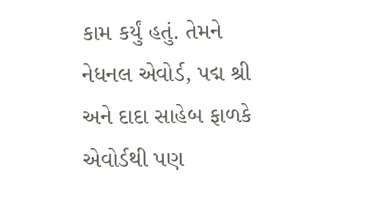કામ કર્યું હતું. તેમને નેધનલ એવોર્ડ, પદ્મ શ્રી અને દાદા સાહેબ ફાળકે એવોર્ડથી પણ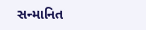સન્માનિત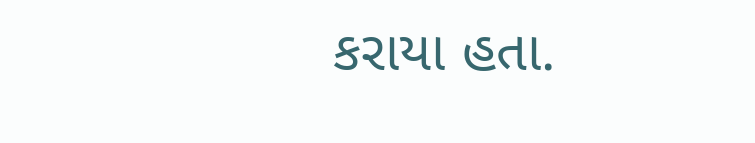કરાયા હતા.